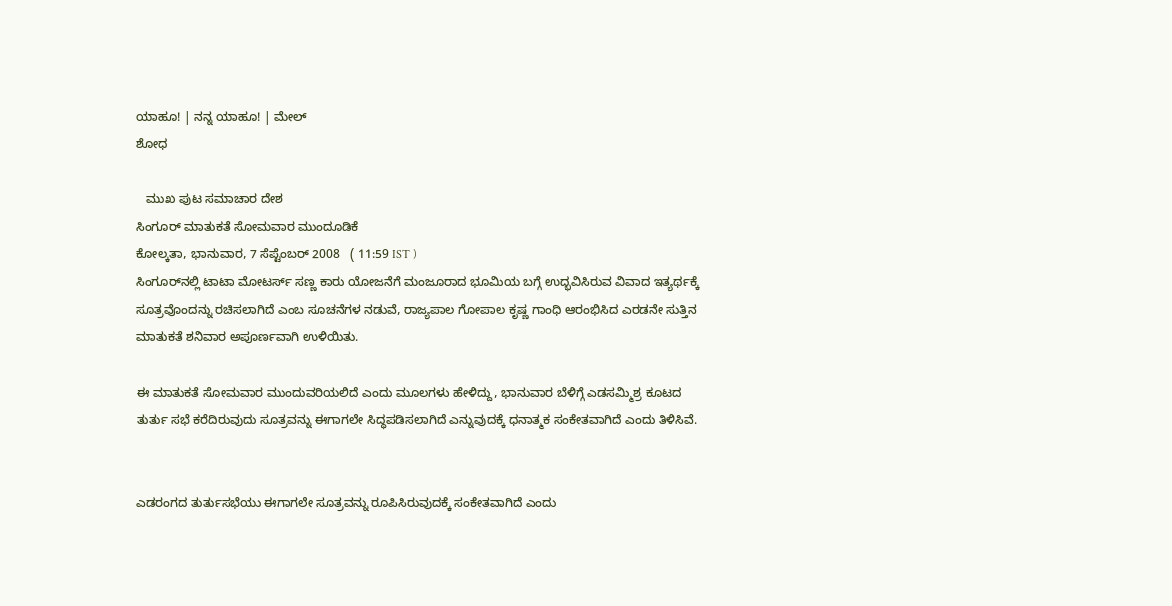ಯಾಹೂ! | ನನ್ನ ಯಾಹೂ! | ಮೇಲ್
ಶೋಧ

   ಮುಖ ಪುಟ ಸಮಾಚಾರ ದೇಶ
ಸಿಂಗೂರ್ ಮಾತುಕತೆ ಸೋಮವಾರ ಮುಂದೂಡಿಕೆ
ಕೋಲ್ಕತಾ, ಭಾನುವಾರ, 7 ಸೆಪ್ಟೆಂಬರ್ 2008   ( 11:59 IST )
ಸಿಂಗೂರ್‌ನಲ್ಲಿ ಟಾಟಾ ಮೋಟರ್ಸ್ ಸಣ್ಣ ಕಾರು ಯೋಜನೆಗೆ ಮಂಜೂರಾದ ಭೂಮಿಯ ಬಗ್ಗೆ ಉದ್ಭವಿಸಿರುವ ವಿವಾದ ಇತ್ಯರ್ಥಕ್ಕೆ ಸೂತ್ರವೊಂದನ್ನು ರಚಿಸಲಾಗಿದೆ ಎಂಬ ಸೂಚನೆಗಳ ನಡುವೆ, ರಾಜ್ಯಪಾಲ ಗೋಪಾಲ ಕೃಷ್ಣ ಗಾಂಧಿ ಆರಂಭಿಸಿದ ಎರಡನೇ ಸುತ್ತಿನ ಮಾತುಕತೆ ಶನಿವಾರ ಅಪೂರ್ಣವಾಗಿ ಉಳಿಯಿತು.

ಈ ಮಾತುಕತೆ ಸೋಮವಾರ ಮುಂದುವರಿಯಲಿದೆ ಎಂದು ಮ‌ೂಲಗಳು ಹೇಳಿದ್ದು, ಭಾನುವಾರ ಬೆಳಿಗ್ಗೆ ಎಡಸಮ್ಮಿಶ್ರ ಕೂಟದ ತುರ್ತು ಸಭೆ ಕರೆದಿರುವುದು ಸೂತ್ರವನ್ನು ಈಗಾಗಲೇ ಸಿದ್ಧಪಡಿಸಲಾಗಿದೆ ಎನ್ನುವುದಕ್ಕೆ ಧನಾತ್ಮಕ ಸಂಕೇತವಾಗಿದೆ ಎಂದು ತಿಳಿಸಿವೆ.


ಎಡರಂಗದ ತುರ್ತುಸಭೆಯು ಈಗಾಗಲೇ ಸೂತ್ರವನ್ನು ರೂಪಿಸಿರುವುದಕ್ಕೆ ಸಂಕೇತವಾಗಿದೆ ಎಂದು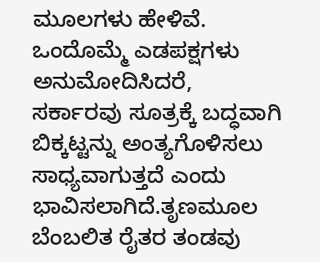ಮ‌ೂಲಗಳು ಹೇಳಿವೆ. ಒಂದೊಮ್ಮೆ ಎಡಪಕ್ಷಗಳು ಅನುಮೋದಿಸಿದರೆ, ಸರ್ಕಾರವು ಸೂತ್ರಕ್ಕೆ ಬದ್ಧವಾಗಿ ಬಿಕ್ಕಟ್ಟನ್ನು ಅಂತ್ಯಗೊಳಿಸಲು ಸಾಧ್ಯವಾಗುತ್ತದೆ ಎಂದು ಭಾವಿಸಲಾಗಿದೆ.ತೃಣಮ‌ೂಲ ಬೆಂಬಲಿತ ರೈತರ ತಂಡವು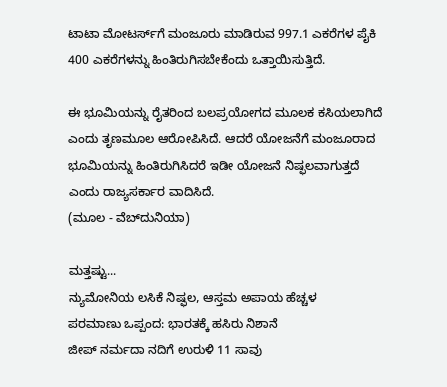ಟಾಟಾ ಮೋಟರ್ಸ್‌ಗೆ ಮಂಜೂರು ಮಾಡಿರುವ 997.1 ಎಕರೆಗಳ ಪೈಕಿ 400 ಎಕರೆಗಳನ್ನು ಹಿಂತಿರುಗಿಸಬೇಕೆಂದು ಒತ್ತಾಯಿಸುತ್ತಿದೆ.

ಈ ಭೂಮಿಯನ್ನು ರೈತರಿಂದ ಬಲಪ್ರಯೋಗದ ಮ‌ೂಲಕ ಕಸಿಯಲಾಗಿದೆ ಎಂದು ತೃಣಮ‌ೂಲ ಆರೋಪಿಸಿದೆ. ಆದರೆ ಯೋಜನೆಗೆ ಮಂ‌‌ಜೂರಾದ ಭೂಮಿಯನ್ನು ಹಿಂತಿರುಗಿಸಿದರೆ ಇಡೀ ಯೋಜನೆ ನಿಷ್ಫಲವಾಗುತ್ತದೆ ಎಂದು ರಾಜ್ಯಸರ್ಕಾರ ವಾದಿಸಿದೆ.
(ಮೂಲ - ವೆಬ್‌ದುನಿಯಾ)

ಮತ್ತಷ್ಟು...
ನ್ಯುಮೋನಿಯ ಲಸಿಕೆ ನಿಷ್ಫಲ, ಆಸ್ತಮ ಅಪಾಯ ಹೆಚ್ಚಳ
ಪರಮಾಣು ಒಪ್ಪಂದ: ಭಾರತಕ್ಕೆ ಹಸಿರು ನಿಶಾನೆ
ಜೀಪ್ ನರ್ಮದಾ ನದಿಗೆ ಉರುಳಿ 11 ಸಾವು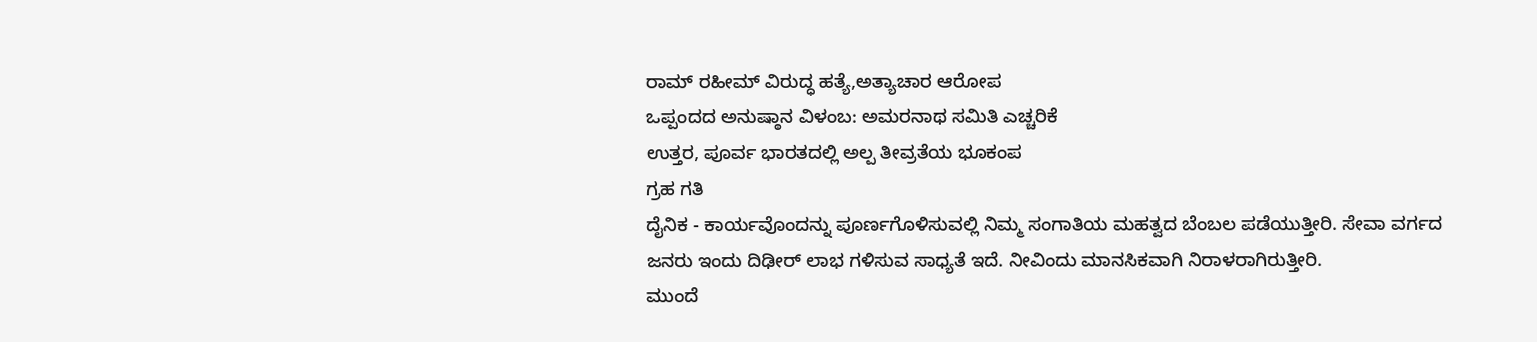ರಾಮ್ ರಹೀಮ್ ವಿರುದ್ಧ ಹತ್ಯೆ,ಅತ್ಯಾಚಾರ ಆರೋಪ
ಒಪ್ಪಂದದ ಅನುಷ್ಠಾನ ವಿಳಂಬ: ಅಮರನಾಥ ಸಮಿತಿ ಎಚ್ಚರಿಕೆ
ಉತ್ತರ, ಪೂರ್ವ ಭಾರತದಲ್ಲಿ ಅಲ್ಪ ತೀವ್ರತೆಯ ಭೂಕಂಪ
ಗ್ರಹ ಗತಿ
ದೈನಿಕ - ಕಾರ್ಯವೊಂದನ್ನು ಪೂರ್ಣಗೊಳಿಸುವಲ್ಲಿ ನಿಮ್ಮ ಸಂಗಾತಿಯ ಮಹತ್ವದ ಬೆಂಬಲ ಪಡೆಯುತ್ತೀರಿ. ಸೇವಾ ವರ್ಗದ ಜನರು ಇಂದು ದಿಢೀರ್ ಲಾಭ ಗಳಿಸುವ ಸಾಧ್ಯತೆ ಇದೆ. ನೀವಿಂದು ಮಾನಸಿಕವಾಗಿ ನಿರಾಳರಾಗಿರುತ್ತೀರಿ.
ಮುಂದೆ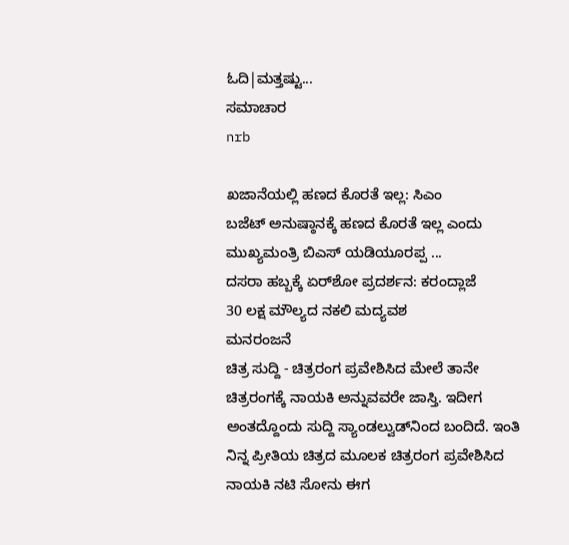ಓದಿ|ಮತ್ತಷ್ಟು...
ಸಮಾಚಾರ
nrb

ಖಜಾನೆಯಲ್ಲಿ ಹಣದ ಕೊರತೆ ಇಲ್ಲ: ಸಿಎಂ
ಬಜೆಟ್ ಅನುಷ್ಠಾನಕ್ಕೆ ಹಣದ ಕೊರತೆ ಇಲ್ಲ ಎಂದು ಮುಖ್ಯಮಂತ್ರಿ ಬಿಎಸ್ ಯಡಿಯ‌ೂರಪ್ಪ ...
ದಸರಾ ಹಬ್ಬಕ್ಕೆ ಏರ್‌ಶೋ ಪ್ರದರ್ಶನ: ಕರಂದ್ಲಾಜೆ
30 ಲಕ್ಷ ಮೌಲ್ಯದ ನಕಲಿ ಮದ್ಯವಶ
ಮನರಂಜನೆ
ಚಿತ್ರ ಸುದ್ದಿ - ಚಿತ್ರರಂಗ ಪ್ರವೇಶಿಸಿದ ಮೇಲೆ ತಾನೇ ಚಿತ್ರರಂಗಕ್ಕೆ ನಾಯಕಿ ಅನ್ನುವವರೇ ಜಾಸ್ತಿ. ಇದೀಗ ಅಂತದ್ದೊಂದು ಸುದ್ದಿ ಸ್ಯಾಂಡಲ್ವುಡ್‌ನಿಂದ ಬಂದಿದೆ. ಇಂತಿ ನಿನ್ನ ಪ್ರೀತಿಯ ಚಿತ್ರದ ಮೂಲಕ ಚಿತ್ರರಂಗ ಪ್ರವೇಶಿಸಿದ ನಾಯಕಿ ನಟಿ ಸೋನು ಈಗ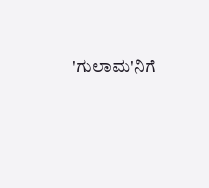'ಗುಲಾಮ'ನಿಗೆ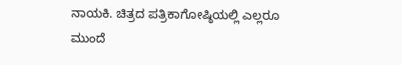ನಾಯಕಿ. ಚಿತ್ರದ ಪತ್ರಿಕಾಗೋಷ್ಠಿಯಲ್ಲಿ ಎಲ್ಲರೂ
ಮುಂದೆ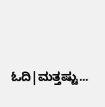ಓದಿ|ಮತ್ತಷ್ಟು...